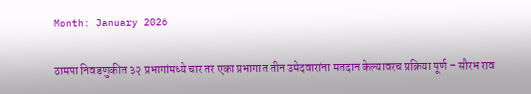Month: January 2026

ठामपा निवडणुकीत ३२ प्रभागांमध्ये चार तर एका प्रभागात तीन उमेदवारांना मतदान केल्यावरच प्रक्रिया पूर्ण – सौरभ राव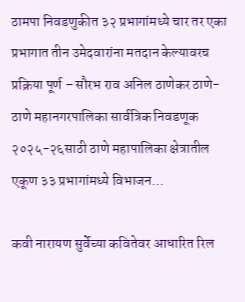ठामपा निवडणुकीत ३२ प्रभागांमध्ये चार तर एका प्रभागात तीन उमेदवारांना मतदान केल्यावरच प्रक्रिया पूर्ण – सौरभ राव अनिल ठाणेकर ठाणे- ठाणे महानगरपालिका सार्वत्रिक निवडणूक २०२५-२६साठी ठाणे महापालिका क्षेत्रातील एकूण ३३ प्रभागांमध्ये विभाजन…

कवी नारायण सुर्वेच्या कवितेवर आधारित रिल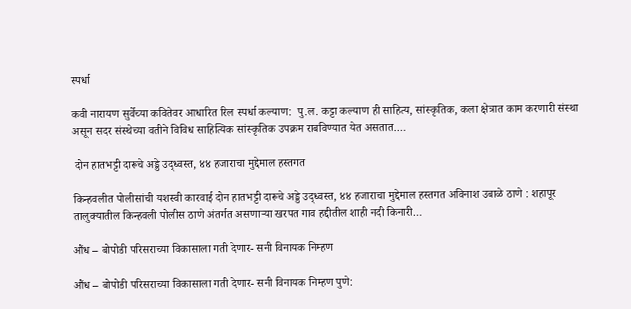स्पर्धा

कवी नारायण सुर्वेच्या कवितेवर आधारित रिल स्पर्धा कल्याण:  पु.ल. कट्टा कल्याण ही साहित्य, सांस्कृतिक, कला क्षेत्रात काम करणारी संस्था असून सदर संस्थेच्या वतीने विविध साहित्यिक सांस्कृतिक उपक्रम राबविण्यात येत असतात.…

 दोन हातभट्टी दारूचे अड्डे उद्ध्वस्त, ४४ हजाराचा मुद्देमाल हस्तगत

किन्हवलीत पोलीसांची यशस्वी कारवाई दोन हातभट्टी दारूचे अड्डे उद्ध्वस्त, ४४ हजाराचा मुद्देमाल हस्तगत अविनाश उबाळे ठाणे : शहापूर तालुक्यातील किन्हवली पोलीस ठाणे अंतर्गत असणाऱ्या खरपत गाव हद्दीतील शाही नदी किनारी…

औंध – बोपोडी परिसराच्या विकासाला गती देणार- सनी विनायक निम्हण

औंध – बोपोडी परिसराच्या विकासाला गती देणार- सनी विनायक निम्हण पुणे: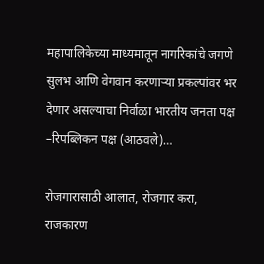महापालिकेच्या माध्यमातून नागरिकांचे जगणे सुलभ आणि वेगवान करणाऱ्या प्रकल्पांवर भर देणार असल्याचा निर्वाळा भारतीय जनता पक्ष –रिपब्लिकन पक्ष (आठवले)…

रोजगारासाठी आलात, रोजगार करा, राजकारण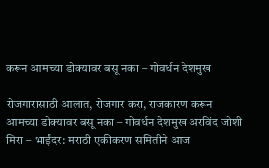करून आमच्या डोक्यावर बसू नका – गोवर्धन देशमुख

रोजगारासाठी आलात, रोजगार करा, राजकारण करून आमच्या डोक्यावर बसू नका – गोवर्धन देशमुख अरविंद जोशी मिरा – भाईंदर: मराठी एकीकरण समितीने आज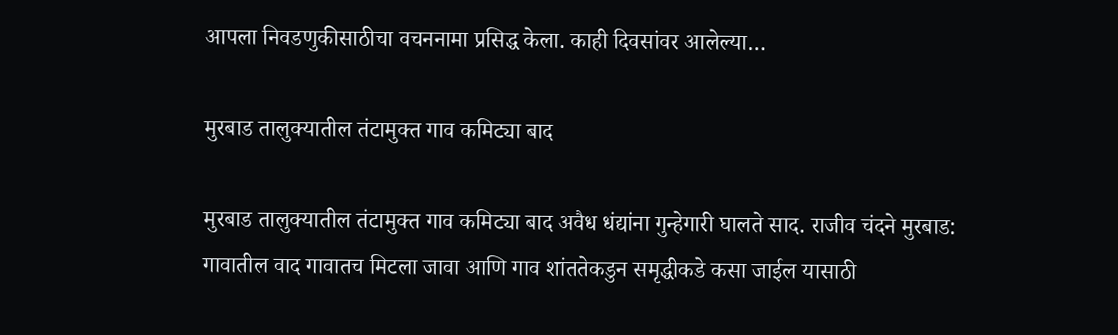आपला निवडणुकीसाठीचा वचननामा प्रसिद्ध केला. काही दिवसांवर आलेल्या…

मुरबाड तालुक्यातील तंटामुक्त गाव कमिट्या बाद

मुरबाड तालुक्यातील तंटामुक्त गाव कमिट्या बाद अवैध धंद्यांना गुन्हेगारी घालते साद. राजीव चंदने मुरबाड: गावातील वाद गावातच मिटला जावा आणि गाव शांततेकडुन समृद्धीकडे कसा जाईल यासाठी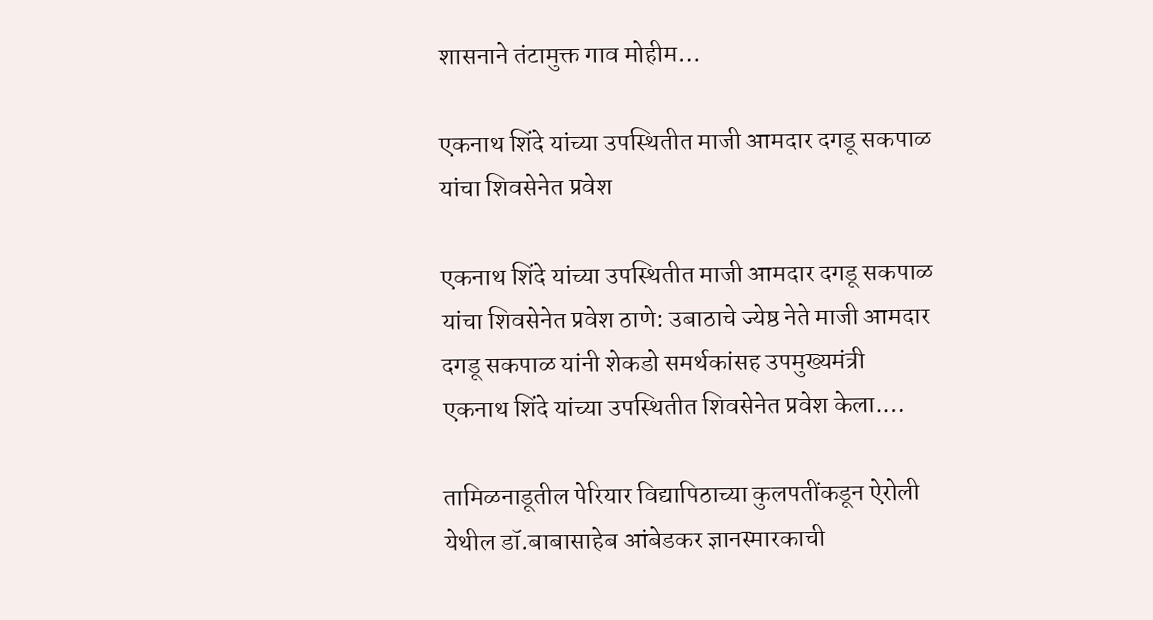शासनाने तंटामुक्त गाव मोहीम…

एकनाथ शिंदे यांच्या उपस्थितीत माजी आमदार दगडू सकपाळ यांचा शिवसेनेत प्रवेश

एकनाथ शिंदे यांच्या उपस्थितीत माजी आमदार दगडू सकपाळ यांचा शिवसेनेत प्रवेश ठाणे: उबाठाचे ज्येष्ठ नेते माजी आमदार दगडू सकपाळ यांनी शेकडो समर्थकांसह उपमुख्यमंत्री एकनाथ शिंदे यांच्या उपस्थितीत शिवसेनेत प्रवेश केला.…

तामिळनाडूतील पेरियार विद्यापिठाच्या कुलपतींकडून ऐरोली येथील डॉ.बाबासाहेब आंबेडकर ज्ञानस्मारकाची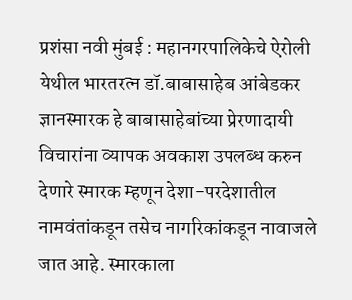प्रशंसा नवी मुंबई : महानगरपालिकेचे ऐरोली येथील भारतरत्न डॉ.बाबासाहेब आंबेडकर ज्ञानस्मारक हे बाबासाहेबांच्या प्रेरणादायी विचारांना व्यापक अवकाश उपलब्ध करुन देणारे स्मारक म्हणून देशा-परदेशातील नामवंतांकडून तसेच नागरिकांकडून नावाजले जात आहे. स्मारकाला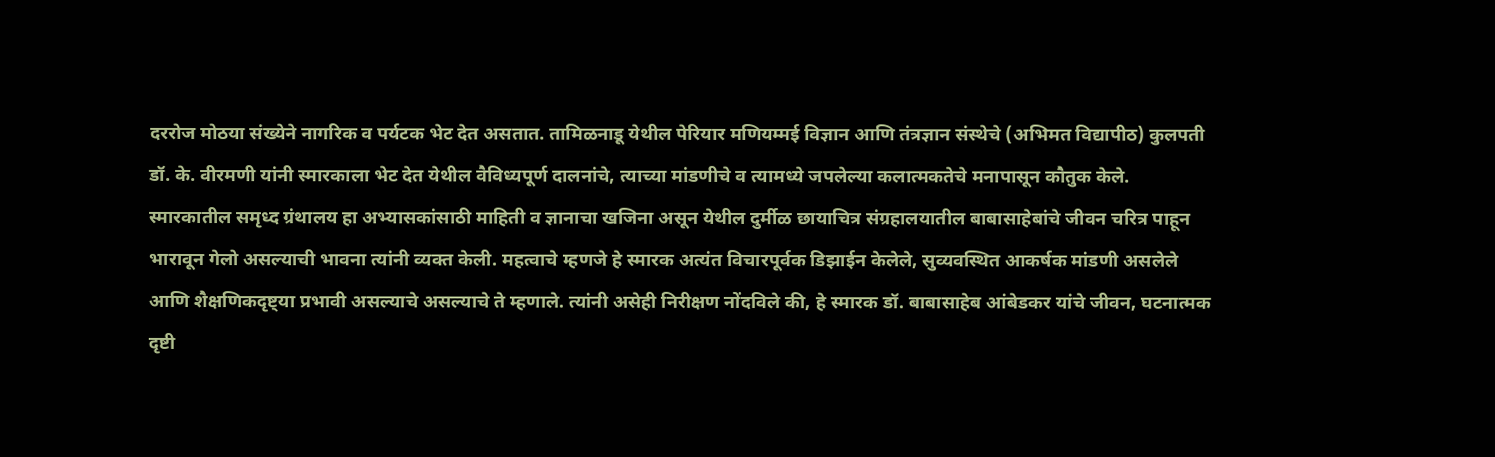दररोज मोठया संख्येने नागरिक व पर्यटक भेट देत असतात. तामिळनाडू येथील पेरियार मणियम्मई विज्ञान आणि तंत्रज्ञान संस्थेचे (अभिमत विद्यापीठ) कुलपती डॉ. के. वीरमणी यांनी स्मारकाला भेट देत येथील वैविध्यपूर्ण दालनांचे, त्याच्या मांडणीचे व त्यामध्ये जपलेल्या कलात्मकतेचे मनापासून कौतुक केले. स्मारकातील समृध्द ग्रंथालय हा अभ्यासकांसाठी माहिती व ज्ञानाचा खजिना असून येथील दुर्मीळ छायाचित्र संग्रहालयातील बाबासाहेबांचे जीवन चरित्र पाहून भारावून गेलो असल्याची भावना त्यांनी व्यक्त केली. महत्वाचे म्हणजे हे स्मारक अत्यंत विचारपूर्वक डिझाईन केलेले, सुव्यवस्थित आकर्षक मांडणी असलेले आणि शैक्षणिकदृष्ट्या प्रभावी असल्याचे असल्याचे ते म्हणाले. त्यांनी असेही निरीक्षण नोंदविले की, हे स्मारक डॉ. बाबासाहेब आंबेडकर यांचे जीवन, घटनात्मक दृष्टी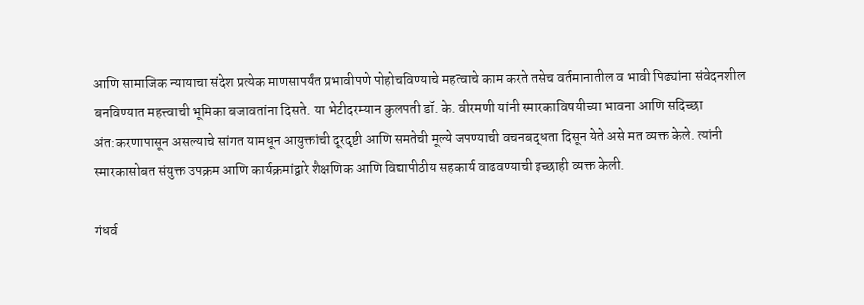आणि सामाजिक न्यायाचा संदेश प्रत्येक माणसापर्यंत प्रभावीपणे पोहोचविण्याचे महत्वाचे काम करते तसेच वर्तमानातील व भावी पिढ्यांना संवेदनशील बनविण्यात महत्त्वाची भूमिका बजावतांना दिसते. या भेटीदरम्यान कुलपती डॉ. के. वीरमणी यांनी स्मारकाविषयीच्या भावना आणि सदिच्छा अंत:करणापासून असल्याचे सांगत यामधून आयुक्तांची दूरदृष्टी आणि समतेची मूल्ये जपण्याची वचनबद्धता दिसून येते असे मत व्यक्त केले. त्यांनी स्मारकासोबत संयुक्त उपक्रम आणि कार्यक्रमांद्वारे शैक्षणिक आणि विद्यापीठीय सहकार्य वाढवण्याची इच्छाही व्यक्त केली.

गंधर्व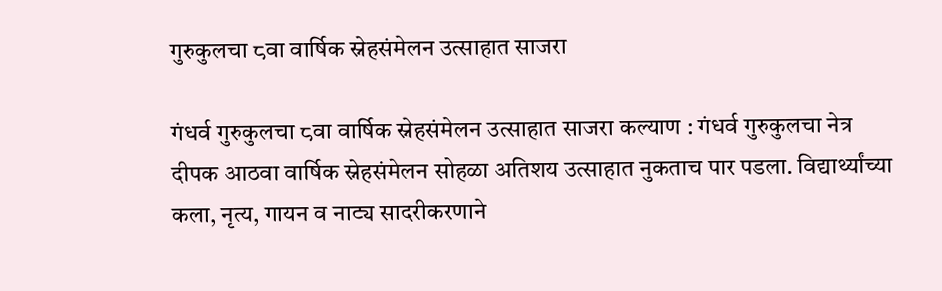गुरुकुलचा ८वा वार्षिक स्नेहसंमेलन उत्साहात साजरा

गंधर्व गुरुकुलचा ८वा वार्षिक स्नेहसंमेलन उत्साहात साजरा कल्याण : गंधर्व गुरुकुलचा नेत्र दीपक आठवा वार्षिक स्नेहसंमेलन सोहळा अतिशय उत्साहात नुकताच पार पडला. विद्यार्थ्यांच्या कला, नृत्य, गायन व नाट्य सादरीकरणाने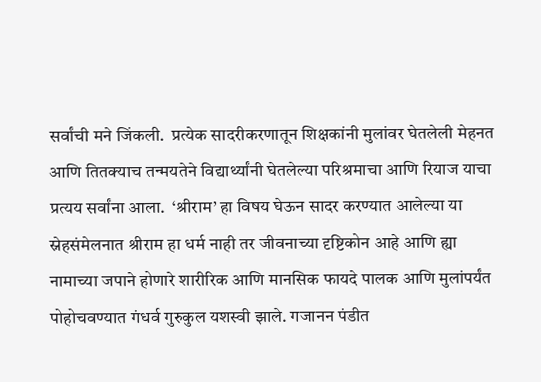सर्वांची मने जिंकली.  प्रत्येक सादरीकरणातून शिक्षकांनी मुलांवर घेतलेली मेहनत आणि तितक्याच तन्मयतेने विद्यार्थ्यांनी घेतलेल्या परिश्रमाचा आणि रियाज याचा प्रत्यय सर्वांना आला.  ‘श्रीराम’ हा विषय घेऊन सादर करण्यात आलेल्या या स्नेहसंमेलनात श्रीराम हा धर्म नाही तर जीवनाच्या दृष्टिकोन आहे आणि ह्या नामाच्या जपाने होणारे शारीरिक आणि मानसिक फायदे पालक आणि मुलांपर्यंत पोहोचवण्यात गंधर्व गुरुकुल यशस्वी झाले. गजानन पंडीत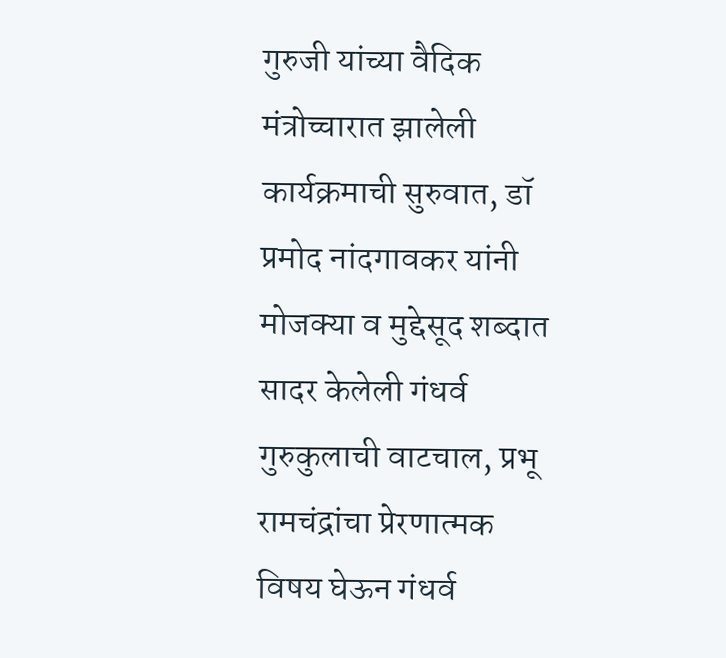गुरुजी यांच्या वैदिक मंत्रोच्चारात झालेली कार्यक्रमाची सुरुवात, डॉ प्रमोद नांदगावकर यांनी मोजक्या व मुद्देसूद शब्दात सादर केलेली गंधर्व गुरुकुलाची वाटचाल, प्रभू रामचंद्रांचा प्रेरणात्मक विषय घेऊन गंधर्व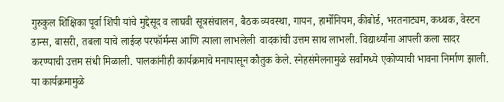गुरुकुल शिक्षिका पूर्वा शिंपी यांचे मुद्देसूद व लाघवी सूत्रसंचालन, बैठक व्यवस्था, गायन, हार्मोनियम, कीबोर्ड, भरतनाट्यम, कथ्थक, वेस्टन डान्स, बासरी, तबला याचे लाईव्ह परफॉर्मन्स आणि त्याला लाभलेली  वादकांची उत्तम साथ लाभली. विद्यार्थ्यांना आपली कला सादर करण्याची उत्तम संधी मिळाली. पालकांनीही कार्यक्रमाचे मनापासून कौतुक केले. स्नेहसंमेलनामुळे सर्वांमध्ये एकोप्याची भावना निर्माण झाली. या कार्यक्रमामुळे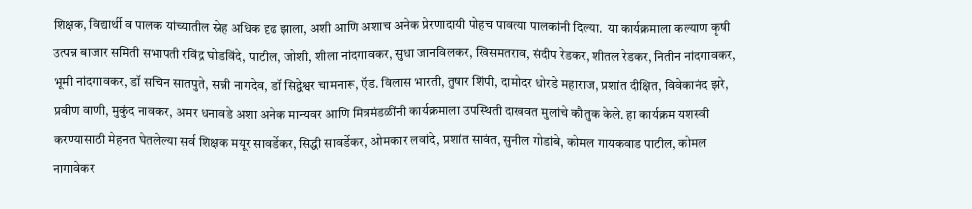शिक्षक, विद्यार्थी व पालक यांच्यातील स्नेह अधिक दृढ झाला, अशी आणि अशाच अनेक प्रेरणादायी पोहच पावत्या पालकांनी दिल्या.  या कार्यक्रमाला कल्याण कृषी उत्पन्न बाजार समिती सभापती रविंद्र घोडविंदे, पाटील, जोशी, शीला नांदगावकर, सुधा जानविलकर, खिसमतराव, संदीप रेडकर, शीतल रेडकर, नितीन नांदगावकर, भूमी नांदगावकर, डॉ सचिन सातपुते, सन्नी नागदेव, डॉ सिद्वेश्वर चामनारू, ऍड. विलास भारती, तुषार शिंपी, दामोदर धोरडे महाराज, प्रशांत दीक्षित, विवेकानंद झरे, प्रवीण वाणी, मुकुंद नावकर, अमर धनावडे अशा अनेक मान्यवर आणि मित्रमंडळींनी कार्यक्रमाला उपस्थिती दाखवत मुलांचे कौतुक केले. हा कार्यक्रम यशस्वी करण्यासाठी मेहनत घेतलेल्या सर्व शिक्षक मयूर सावर्डेकर, सिद्धी सावर्डेकर, ओमकार लवांदे, प्रशांत सावंत, सुनील गोडांबे, कोमल गायकवाड पाटील, कोमल नागावेकर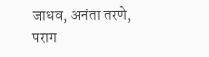जाधव, अनंता तरणे, पराग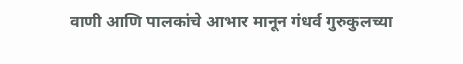वाणी आणि पालकांचे आभार मानून गंधर्व गुरुकुलच्या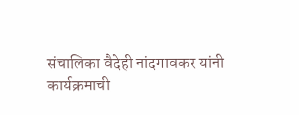संचालिका वैदेही नांदगावकर यांनी कार्यक्रमाची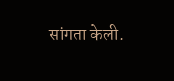सांगता केली.